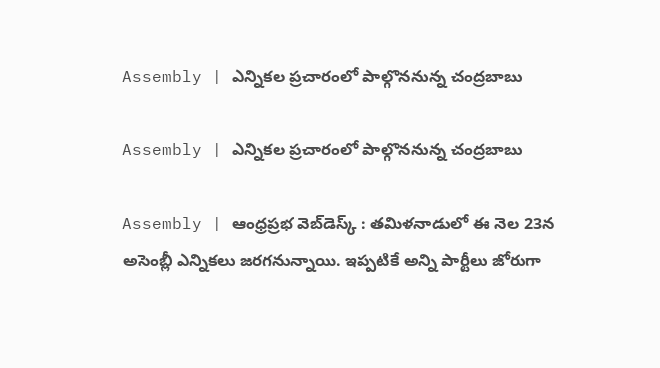Assembly | ఎన్నిక‌ల ప్ర‌చారంలో పాల్గొన‌నున్న‌ చంద్ర‌బాబు

Assembly | ఎన్నిక‌ల ప్ర‌చారంలో పాల్గొన‌నున్న‌ చంద్ర‌బాబు

Assembly | ఆంధ్ర‌ప్ర‌భ వెబ్‌డెస్క్ : త‌మిళ‌నాడులో ఈ నెల 23న అసెంబ్లీ ఎన్నిక‌లు జ‌ర‌గ‌నున్నాయి. ఇప్ప‌టికే అన్ని పార్టీలు జోరుగా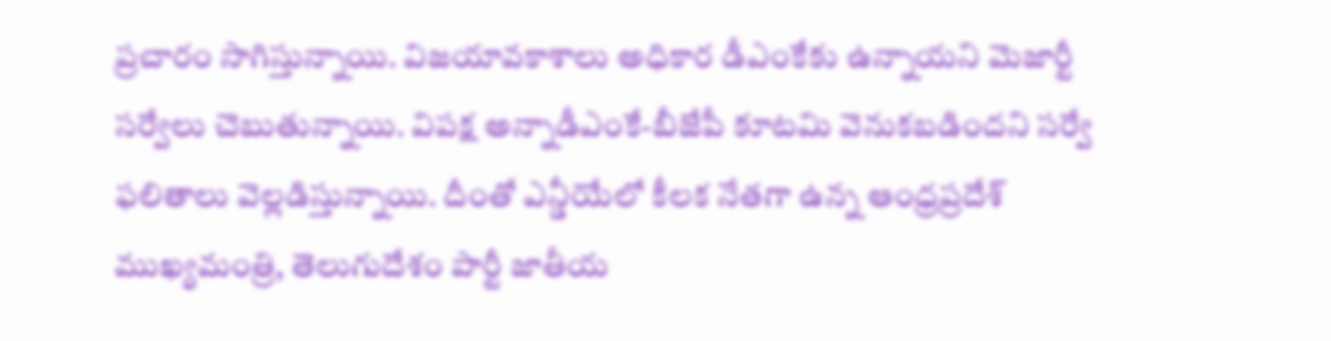ప్ర‌చారం సాగిస్తున్నాయి. విజ‌యావ‌కాశాలు అధికార డీఎంకేకు ఉన్నాయ‌ని మెజార్టీ సర్వేలు చెబుతున్నాయి. విపక్ష అన్నాడీఎంకే-బీజేపీ కూటమి వెనుకబడిందని స‌ర్వే ఫ‌లితాలు వెల్ల‌డిస్తున్నాయి. దీంతో ఎన్డీయేలో కీలక నేతగా ఉన్న ఆంధ్రప్రదేశ్ ముఖ్యమంత్రి, తెలుగుదేశం పార్టీ జాతీయ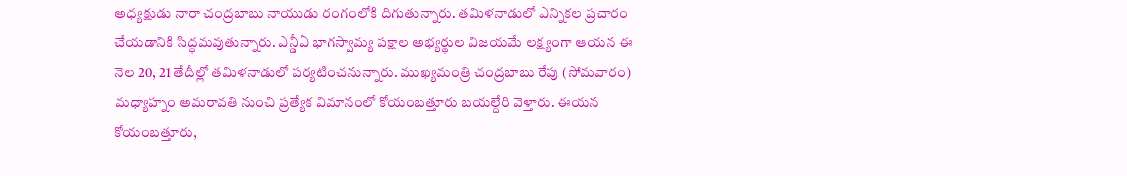అధ్యక్షుడు నారా చంద్రబాబు నాయుడు రంగంలోకి దిగుతున్నారు. తమిళనాడులో ఎన్నికల ప్రచారం చేయ‌డానికి సిద్ధ‌మ‌వుతున్నారు. ఎన్డీఏ భాగస్వామ్య పక్షాల అభ్యర్థుల విజయమే లక్ష్యంగా ఆయన ఈ నెల 20, 21 తేదీల్లో త‌మిళ‌నాడులో పర్యటించనున్నారు. ముఖ్యమంత్రి చంద్రబాబు రేపు (సోమవారం) మధ్యాహ్నం అమరావతి నుంచి ప్రత్యేక విమానంలో కోయంబత్తూరు బయల్దేరి వెళ్తారు. ఈయ‌న కోయంబ‌త్తూరు,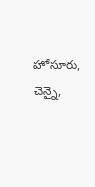హోసూరు, చెన్నై,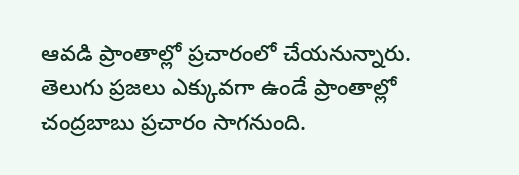ఆవ‌డి ప్రాంతాల్లో ప్ర‌చారంలో చేయ‌నున్నారు. తెలుగు ప్ర‌జ‌లు ఎక్కువ‌గా ఉండే ప్రాంతాల్లో చంద్ర‌బాబు ప్ర‌చారం సాగ‌నుంది.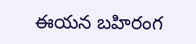ఈయ‌న బ‌హిరంగ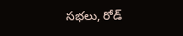స‌భ‌లు, రోడ్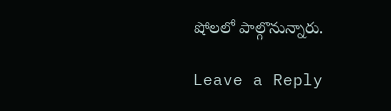షోల‌లో పాల్గొనున్నారు.

Leave a Reply